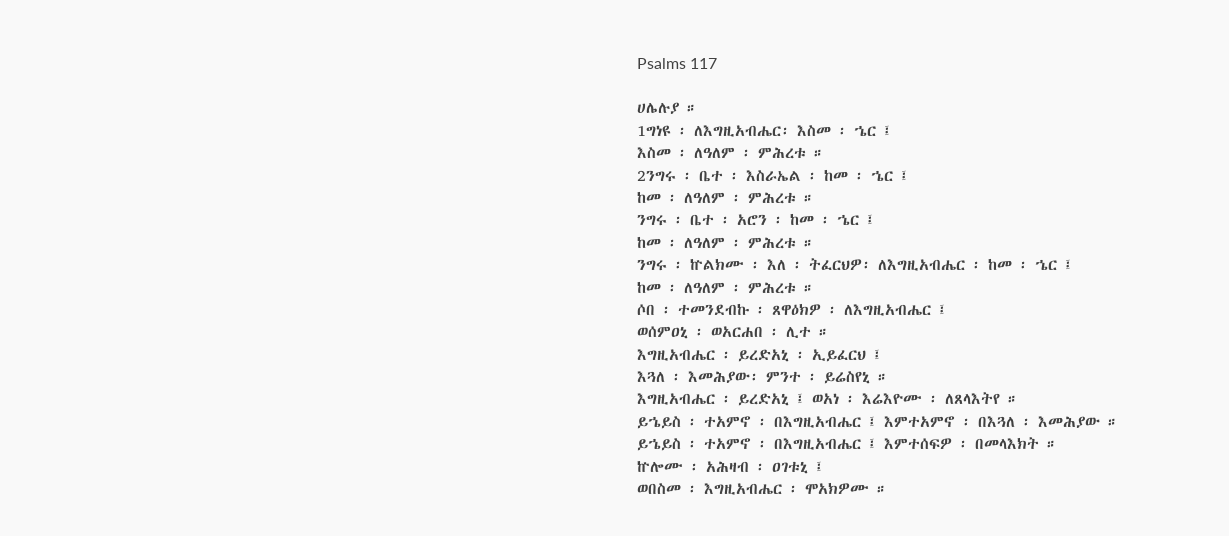Psalms 117

ሀሌሉያ ።
1ግነዩ ፡ ለእግዚአብሔር፡ እስመ ፡ ኄር ፤
እስመ ፡ ለዓለም ፡ ምሕረቱ ።
2ንግሩ ፡ ቤተ ፡ እስራኤል ፡ ከመ ፡ ኄር ፤
ከመ ፡ ለዓለም ፡ ምሕረቱ ።
ንግሩ ፡ ቤተ ፡ አሮን ፡ ከመ ፡ ኄር ፤
ከመ ፡ ለዓለም ፡ ምሕረቱ ።
ንግሩ ፡ ኵልክሙ ፡ እለ ፡ ትፈርህዎ፡ ለእግዚአብሔር ፡ ከመ ፡ ኄር ፤
ከመ ፡ ለዓለም ፡ ምሕረቱ ።
ሶበ ፡ ተመንደብኩ ፡ ጸዋዕክዎ ፡ ለእግዚአብሔር ፤
ወሰምዐኒ ፡ ወአርሐበ ፡ ሊተ ።
እግዚአብሔር ፡ ይረድአኒ ፡ ኢይፈርህ ፤
እጓለ ፡ እመሕያው፡ ምንተ ፡ ይሬስየኒ ።
እግዚአብሔር ፡ ይረድአኒ ፤ ወአነ ፡ እሬእዮሙ ፡ ለጸላእትየ ።
ይኄይስ ፡ ተአምኖ ፡ በእግዚአብሔር ፤ እምተአምኖ ፡ በእጓለ ፡ እመሕያው ።
ይኄይስ ፡ ተአምኖ ፡ በእግዚአብሔር ፤ እምተሰፍዎ ፡ በመላእክት ።
ኵሎሙ ፡ አሕዛብ ፡ ዐገቱኒ ፤
ወበስመ ፡ እግዚአብሔር ፡ ሞአክዎሙ ።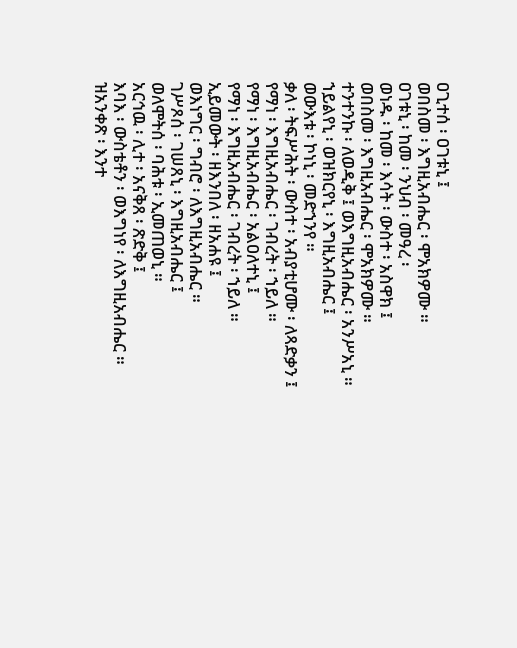ዐጊተሰ ፡ ዐገቱኒ ፤
ወበስመ ፡ እግዚአብሔር ፡ ሞአክዎሙ ።
ዐገቱኒ ፡ ከመ ፡ ንህብ ፡ መዓረ ፡
ወነዱ ፡ ከመ ፡ እሳት ፡ ውስተ ፡ አስዋክ ፤
ወበስመ ፡ እግዚአብሔር ፡ ሞአክዎሙ ።
ተንተንኩ ፡ ለወዲቅ ፤ ወእግዚአብሔር ፡ አንሥአኒ ።
ኀይልየኒ ፡ ወዝክርየኒ ፡ እግዚአብሔር ፤
ወውእቱ ፡ ኮነኒ ፡ መድኀንየ ።
ቃለ ፡ ትፍሥሕት ፡ ውስተ ፡ አብያቲሆሙ ፡ ለጻድቃን ፤
የማነ ፡ እግዚአብሔር ፡ ገብረት ፡ ኀይለ ።
የማነ ፡ እግዚአብሔር ፡ አልዐለተኒ ፤
የማነ ፡ እግዚአብሔር ፡ ገብረት ፡ ኀይለ ።
ኢይመውት ፡ ዘእንበለ ፡ ዘአሐዩ ፤
ወእነግር ፡ ግብሮ ፡ ለእግዚአብሔር ።
ገሥጾሰ ፡ ገሠጸኒ ፡ እግዚአብሔር ፤
ወለሞትሰ ፡ ባሕቱ ፡ ኢመጠወኒ ።
አርኅዉ ፡ ሊተ ፡ አናቅጸ ፡ ጽድቅ ፤
እባእ ፡ ውስቴቶን ፡ ወእግነየ ፡ ለእግዚአብሔር ።
ዝአንቀጽ ፡ እንተ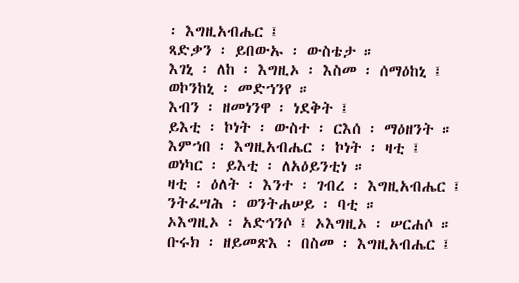፡ እግዚአብሔር ፤
ጻድቃን ፡ ይበውኡ ፡ ውስቴታ ።
እገኒ ፡ ለከ ፡ እግዚኦ ፡ እስመ ፡ ሰማዕከኒ ፤
ወኮንከኒ ፡ መድኀንየ ።
እብን ፡ ዘመነንዋ ፡ ነደቅት ፤
ይእቲ ፡ ኮነት ፡ ውስተ ፡ ርእሰ ፡ ማዕዘንት ።
እምኀበ ፡ እግዚአብሔር ፡ ኮነት ፡ ዛቲ ፤
ወነካር ፡ ይእቲ ፡ ለአዕይንቲነ ።
ዛቲ ፡ ዕለት ፡ እንተ ፡ ገብረ ፡ እግዚአብሔር ፤
ንትፈሣሕ ፡ ወንትሐሠይ ፡ ባቲ ።
ኦእግዚኦ ፡ አድኅንሶ ፤ ኦእግዚኦ ፡ ሠርሐሶ ።
ቡሩክ ፡ ዘይመጽእ ፡ በስመ ፡ እግዚአብሔር ፤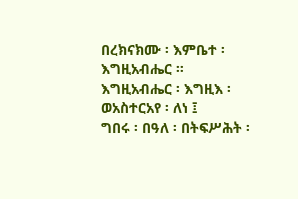በረክናክሙ ፡ እምቤተ ፡ እግዚአብሔር ።
እግዚአብሔር ፡ እግዚእ ፡ ወአስተርአየ ፡ ለነ ፤
ግበሩ ፡ በዓለ ፡ በትፍሥሕት ፡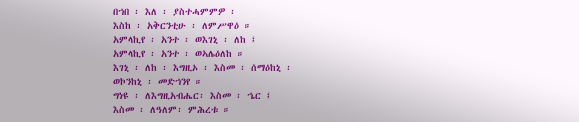በኀበ ፡ እለ ፡ ያስተሓምምዎ ፡
እስከ ፡ አቅርንቲሁ ፡ ለምሥዋዕ ።
አምላኪየ ፡ አንተ ፡ ወእገኒ ፡ ለከ ፤
አምላኪየ ፡ አንተ ፡ ወኣሌዕለከ ።
እገኒ ፡ ለከ ፡ እግዚኦ ፡ እስመ ፡ ሰማዕከኒ ፡
ወኮንከኒ ፡ መድኀንየ ።
ግነዩ ፡ ለእግዚአብሔር፡ እስመ ፡ ኄር ፤
እስመ ፡ ለዓለም፡ ምሕረቱ ።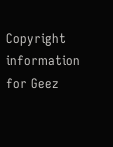Copyright information for Geez